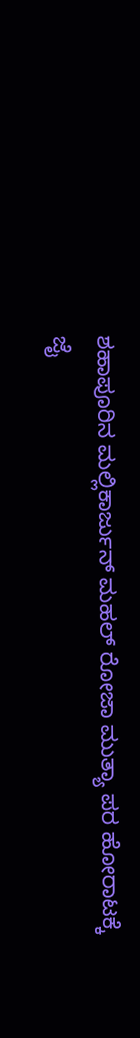ಶಹಾಪೂರಿನ ಮಲ್ಲಿಕಾರ್ಜುನ್ ಮಹಲ್ ರೋಜಾ ಮುತ್ಯಾ ಪರ ಹೋರಾಟಕ್ಕೆ ಜೈ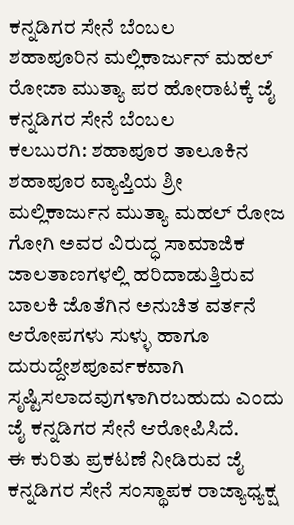ಕನ್ನಡಿಗರ ಸೇನೆ ಬೆಂಬಲ
ಶಹಾಪೂರಿನ ಮಲ್ಲಿಕಾರ್ಜುನ್ ಮಹಲ್ ರೋಜಾ ಮುತ್ಯಾ ಪರ ಹೋರಾಟಕ್ಕೆ ಜೈ ಕನ್ನಡಿಗರ ಸೇನೆ ಬೆಂಬಲ
ಕಲಬುರಗಿ: ಶಹಾಪೂರ ತಾಲೂಕಿನ ಶಹಾಪೂರ ವ್ಯಾಪ್ತಿಯ ಶ್ರೀ ಮಲ್ಲಿಕಾರ್ಜುನ ಮುತ್ಯಾ ಮಹಲ್ ರೋಜ ಗೋಗಿ ಅವರ ವಿರುದ್ಧ ಸಾಮಾಜಿಕ ಜಾಲತಾಣಗಳಲ್ಲಿ ಹರಿದಾಡುತ್ತಿರುವ ಬಾಲಕಿ ಜೊತೆಗಿನ ಅನುಚಿತ ವರ್ತನೆ ಆರೋಪಗಳು ಸುಳ್ಳು ಹಾಗೂ ದುರುದ್ದೇಶಪೂರ್ವಕವಾಗಿ ಸೃಷ್ಟಿಸಲಾದವುಗಳಾಗಿರಬಹುದು ಎಂದು ಜೈ ಕನ್ನಡಿಗರ ಸೇನೆ ಆರೋಪಿಸಿದೆ.
ಈ ಕುರಿತು ಪ್ರಕಟಣೆ ನೀಡಿರುವ ಜೈ ಕನ್ನಡಿಗರ ಸೇನೆ ಸಂಸ್ಥಾಪಕ ರಾಜ್ಯಾಧ್ಯಕ್ಷ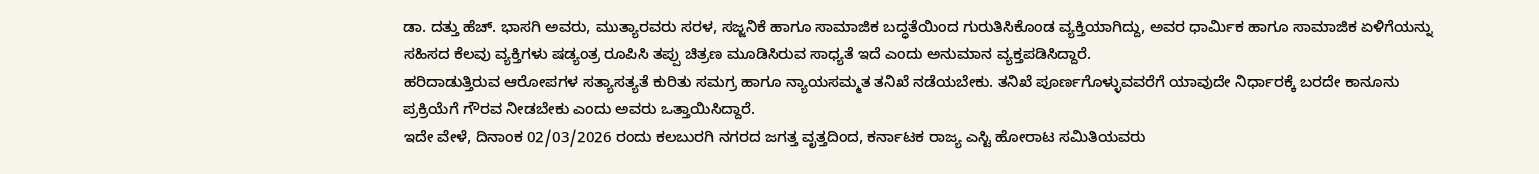ಡಾ. ದತ್ತು ಹೆಚ್. ಭಾಸಗಿ ಅವರು, ಮುತ್ಯಾರವರು ಸರಳ, ಸಜ್ಜನಿಕೆ ಹಾಗೂ ಸಾಮಾಜಿಕ ಬದ್ಧತೆಯಿಂದ ಗುರುತಿಸಿಕೊಂಡ ವ್ಯಕ್ತಿಯಾಗಿದ್ದು, ಅವರ ಧಾರ್ಮಿಕ ಹಾಗೂ ಸಾಮಾಜಿಕ ಏಳಿಗೆಯನ್ನು ಸಹಿಸದ ಕೆಲವು ವ್ಯಕ್ತಿಗಳು ಷಡ್ಯಂತ್ರ ರೂಪಿಸಿ ತಪ್ಪು ಚಿತ್ರಣ ಮೂಡಿಸಿರುವ ಸಾಧ್ಯತೆ ಇದೆ ಎಂದು ಅನುಮಾನ ವ್ಯಕ್ತಪಡಿಸಿದ್ದಾರೆ.
ಹರಿದಾಡುತ್ತಿರುವ ಆರೋಪಗಳ ಸತ್ಯಾಸತ್ಯತೆ ಕುರಿತು ಸಮಗ್ರ ಹಾಗೂ ನ್ಯಾಯಸಮ್ಮತ ತನಿಖೆ ನಡೆಯಬೇಕು. ತನಿಖೆ ಪೂರ್ಣಗೊಳ್ಳುವವರೆಗೆ ಯಾವುದೇ ನಿರ್ಧಾರಕ್ಕೆ ಬರದೇ ಕಾನೂನು ಪ್ರಕ್ರಿಯೆಗೆ ಗೌರವ ನೀಡಬೇಕು ಎಂದು ಅವರು ಒತ್ತಾಯಿಸಿದ್ದಾರೆ.
ಇದೇ ವೇಳೆ, ದಿನಾಂಕ 02/03/2026 ರಂದು ಕಲಬುರಗಿ ನಗರದ ಜಗತ್ತ ವೃತ್ತದಿಂದ, ಕರ್ನಾಟಕ ರಾಜ್ಯ ಎಸ್ಟಿ ಹೋರಾಟ ಸಮಿತಿಯವರು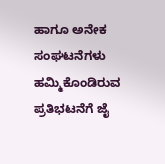ಹಾಗೂ ಅನೇಕ ಸಂಘಟನೆಗಳು ಹಮ್ಮಿಕೊಂಡಿರುವ ಪ್ರತಿಭಟನೆಗೆ ಜೈ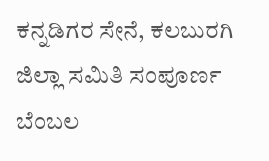ಕನ್ನಡಿಗರ ಸೇನೆ, ಕಲಬುರಗಿ ಜಿಲ್ಲಾ ಸಮಿತಿ ಸಂಪೂರ್ಣ ಬೆಂಬಲ